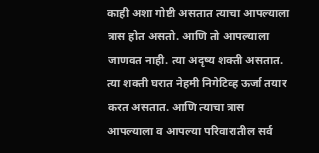काही अशा गोष्टी असतात त्याचा आपल्याला त्रास होत असतो. आणि तो आपल्याला जाणवत नाही. त्या अदृष्य शक्ती असतात. त्या शक्ती घरात नेहमी निगेटिव्ह ऊर्जा तयार करत असतात. आणि त्याचा त्रास आपल्याला व आपल्या परिवारातील सर्व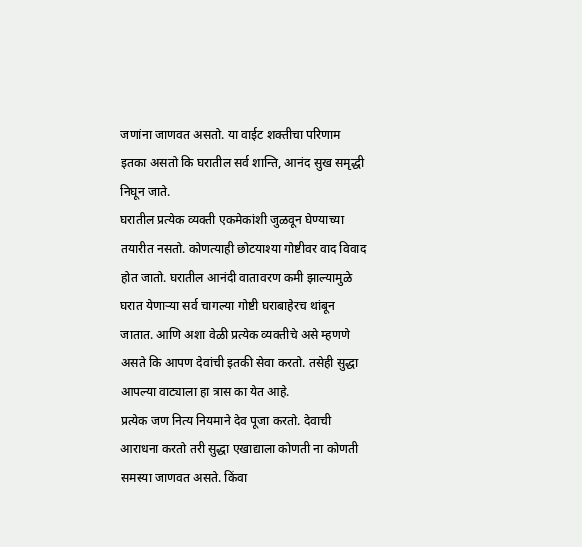जणांना जाणवत असतो. या वाईट शक्तीचा परिणाम इतका असतो कि घरातील सर्व शान्ति, आनंद सुख समृद्धी निघून जाते.
घरातील प्रत्येक व्यक्ती एकमेकांशी जुळवून घेण्याच्या तयारीत नसतो. कोणत्याही छोटयाश्या गोष्टीवर वाद विवाद होत जातो. घरातील आनंदी वातावरण कमी झाल्यामुळे घरात येणाऱ्या सर्व चागल्या गोष्टी घराबाहेरच थांबून जातात. आणि अशा वेळी प्रत्येक व्यक्तीचे असे म्हणणे असते कि आपण देवांची इतकी सेवा करतो. तसेही सुद्धा आपल्या वाट्याला हा त्रास का येत आहे.
प्रत्येक जण नित्य नियमाने देव पूजा करतो. देवाची आराधना करतो तरी सुद्धा एखाद्याला कोणती ना कोणती समस्या जाणवत असते. किंवा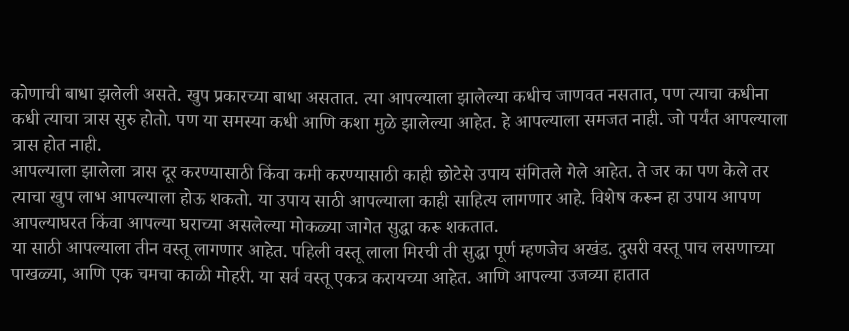कोणाची बाधा झलेली असते. खुप प्रकारच्या बाधा असतात. त्या आपल्याला झालेल्या कधीच जाणवत नसतात, पण त्याचा कधीना कधी त्याचा त्रास सुरु होतो. पण या समस्या कधी आणि कशा मुळे झालेल्या आहेत. हे आपल्याला समजत नाही. जो पर्यंत आपल्याला त्रास होत नाही.
आपल्याला झालेला त्रास दूर करण्यासाठी किंवा कमी करण्यासाठी काही छोटेसे उपाय संगितले गेले आहेत. ते जर का पण केले तर त्याचा खुप लाभ आपल्याला होऊ शकतो. या उपाय साठी आपल्याला काही साहित्य लागणार आहे. विशेष करून हा उपाय आपण आपल्याघरत किंवा आपल्या घराच्या असलेल्या मोकळ्या जागेत सुद्धा करू शकतात.
या साठी आपल्याला तीन वस्तू लागणार आहेत. पहिली वस्तू लाला मिरची ती सुद्धा पूर्ण म्हणजेच अखंड. दुसरी वस्तू पाच लसणाच्या पाखळ्या, आणि एक चमचा काळी मोहरी. या सर्व वस्तू एकत्र करायच्या आहेत. आणि आपल्या उजव्या हातात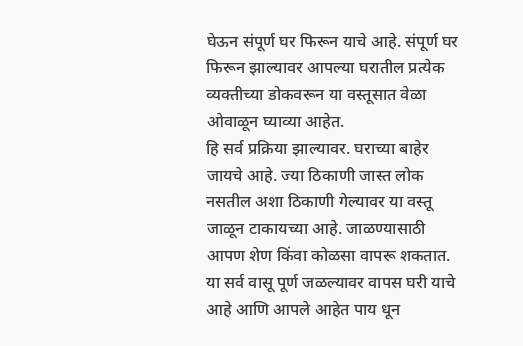घेऊन संपूर्ण घर फिरून याचे आहे. संपूर्ण घर फिरून झाल्यावर आपल्या घरातील प्रत्येक व्यक्तीच्या डोकवरून या वस्तूसात वेळा ओवाळून घ्याव्या आहेत.
हि सर्व प्रक्रिया झाल्यावर. घराच्या बाहेर जायचे आहे. ज्या ठिकाणी जास्त लोक नसतील अशा ठिकाणी गेल्यावर या वस्तू जाळून टाकायच्या आहे. जाळण्यासाठी आपण शेण किंवा कोळसा वापरू शकतात. या सर्व वासू पूर्ण जळल्यावर वापस घरी याचे आहे आणि आपले आहेत पाय धून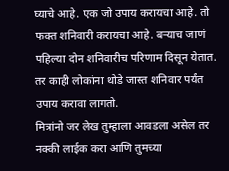घ्याचे आहे. एक जो उपाय करायचा आहे. तो फक्त शनिवारी करायचा आहे. बऱ्याच जाणं पहिल्या दोन शनिवारीच परिणाम दिसून येतात. तर काही लोकांना थोडे जास्त शनिवार पर्यंत उपाय करावा लागतो.
मित्रांनो जर लेख तुम्हाला आवडला असेल तर नक्की लाईक करा आणि तुमच्या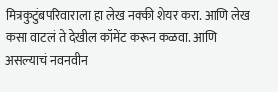मित्रकुटुंबपरिवाराला हा लेख नक्की शेयर करा. आणि लेख कसा वाटलं ते देखील कॉमेंट करून कळवा. आणि असल्याचं नवनवीन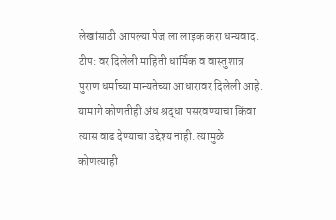लेखांसाठी आपल्या पेज ला लाइक करा धन्यवाद.
टीप: वर दिलेली माहिती धार्मिक व वास्तुशात्र पुराण धर्माच्या मान्यतेच्या आधारावर दिलेली आहे. यामागे कोणतीही अंध श्रद्धा पसरवण्याचा किंवा त्यास वाढ देण्याचा उद्देश्य नाही. त्यामुळे कोणत्याही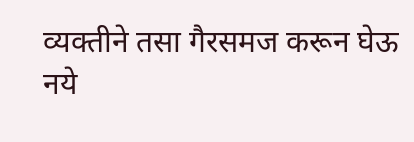व्यक्तीने तसा गैरसमज करून घेऊ नये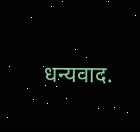धन्यवाद.